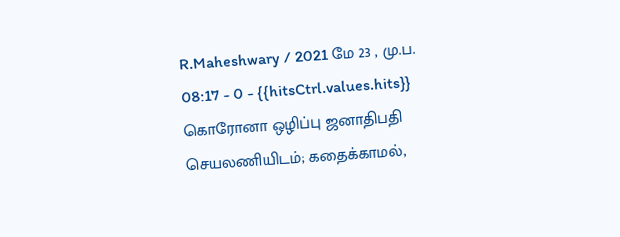R.Maheshwary / 2021 மே 23 , மு.ப. 08:17 - 0 - {{hitsCtrl.values.hits}}
கொரோனா ஒழிப்பு ஜனாதிபதி செயலணியிடம்; கதைக்காமல்,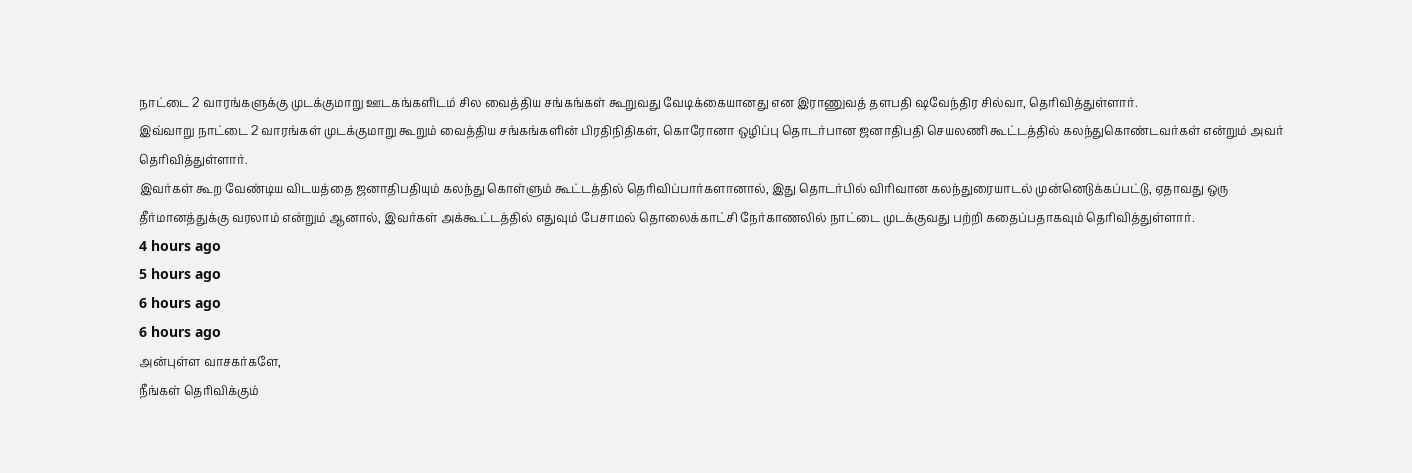நாட்டை 2 வாரங்களுக்கு முடக்குமாறு ஊடகங்களிடம் சில வைத்திய சங்கங்கள் கூறுவது வேடிக்கையானது என இராணுவத் தளபதி ஷவேந்திர சில்வா, தெரிவித்துள்ளார்.
இவ்வாறு நாட்டை 2 வாரங்கள் முடக்குமாறு கூறும் வைத்திய சங்கங்களின் பிரதிநிதிகள், கொரோனா ஒழிப்பு தொடர்பான ஜனாதிபதி செயலணி கூட்டத்தில் கலந்துகொண்டவர்கள் என்றும் அவர் தெரிவித்துள்ளார்.
இவர்கள் கூற வேண்டிய விடயத்தை ஜனாதிபதியும் கலந்து கொள்ளும் கூட்டத்தில் தெரிவிப்பார்களானால், இது தொடர்பில் விரிவான கலந்துரையாடல் முன்னெடுக்கப்பட்டு, ஏதாவது ஒரு தீர்மானத்துக்கு வரலாம் என்றும் ஆனால், இவர்கள் அக்கூட்டத்தில் எதுவும் பேசாமல் தொலைக்காட்சி நேர்காணலில் நாட்டை முடக்குவது பற்றி கதைப்பதாகவும் தெரிவித்துள்ளார்.
4 hours ago
5 hours ago
6 hours ago
6 hours ago
அன்புள்ள வாசகர்களே,
நீங்கள் தெரிவிக்கும்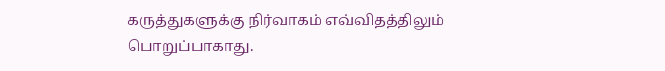கருத்துகளுக்கு நிர்வாகம் எவ்விதத்திலும் பொறுப்பாகாது.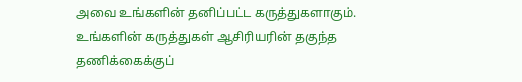அவை உங்களின் தனிப்பட்ட கருத்துகளாகும். உங்களின் கருத்துகள் ஆசிரியரின் தகுந்த தணிக்கைக்குப்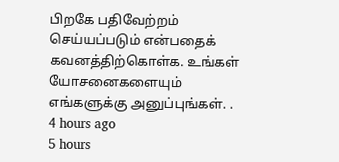பிறகே பதிவேற்றம் செய்யப்படும் என்பதைக் கவனத்திற்கொள்க. உங்கள் யோசனைகளையும் எங்களுக்கு அனுப்புங்கள். .
4 hours ago
5 hours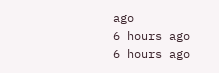ago
6 hours ago
6 hours ago